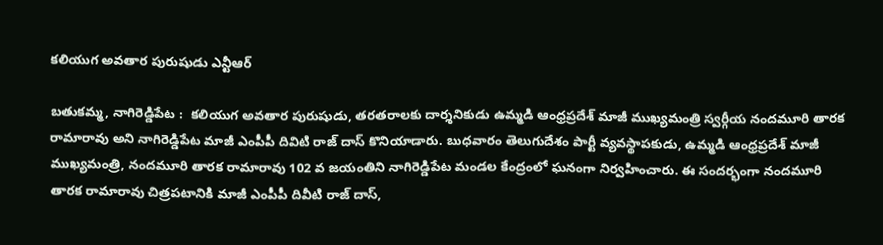కలియుగ అవతార పురుషుడు ఎన్టీఆర్

బతుకమ్మ, నాగిరెడ్డిపేట :  కలియుగ అవతార పురుషుడు, తరతరాలకు దార్శనికుడు ఉమ్మడి ఆంధ్రప్రదేశ్ మాజీ ముఖ్యమంత్రి స్వర్గీయ నందమూరి తారక రామారావు అని నాగిరెడ్డిపేట మాజీ ఎంపీపీ దివిటి రాజ్ దాస్ కొనియాడారు. బుధవారం తెలుగుదేశం పార్టీ వ్యవస్థాపకుడు, ఉమ్మడి ఆంధ్రప్రదేశ్ మాజీ ముఖ్యమంత్రి, నందమూరి తారక రామారావు 102 వ జయంతిని నాగిరెడ్డిపేట మండల కేంద్రంలో ఘనంగా నిర్వహించారు. ఈ సందర్భంగా నందమూరి తారక రామారావు చిత్రపటానికి మాజీ ఎంపీపీ దివీటి రాజ్ దాస్,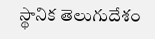స్థానిక తెలుగుదేశం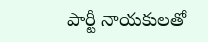పార్టీ నాయకులతో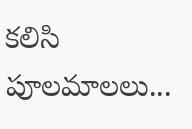కలిసి పూలమాలలు...